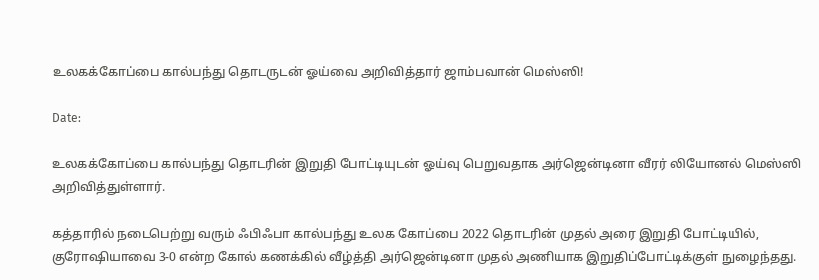உலகக்கோப்பை கால்பந்து தொடருடன் ஓய்வை அறிவித்தார் ஜாம்பவான் மெஸ்ஸி!

Date:

உலகக்கோப்பை கால்பந்து தொடரின் இறுதி போட்டியுடன் ஓய்வு பெறுவதாக அர்ஜென்டினா வீரர் லியோனல் மெஸ்ஸி அறிவித்துள்ளார்.

கத்தாரில் நடைபெற்று வரும் ஃபிஃபா கால்பந்து உலக கோப்பை 2022 தொடரின் முதல் அரை இறுதி போட்டியில், குரோஷியாவை 3-0 என்ற கோல் கணக்கில் வீழ்த்தி அர்ஜென்டினா முதல் அணியாக இறுதிப்போட்டிக்குள் நுழைந்தது.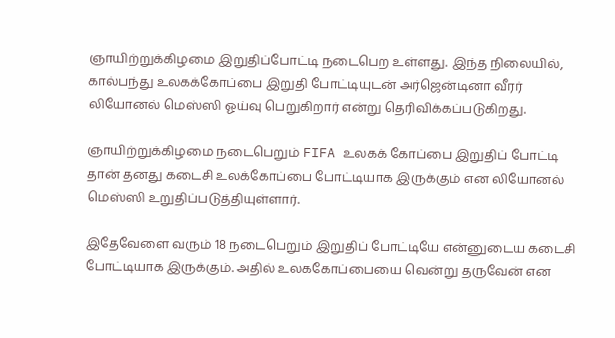ஞாயிற்றுக்கிழமை இறுதிப்போட்டி நடைபெற உள்ளது. இந்த நிலையில், கால்பந்து உலகக்கோப்பை இறுதி போட்டியுடன் அர்ஜென்டினா வீரர் லியோனல் மெஸ்ஸி ஓய்வு பெறுகிறார் என்று தெரிவிக்கப்படுகிறது.

ஞாயிற்றுக்கிழமை நடைபெறும் FIFA உலகக் கோப்பை இறுதிப் போட்டி தான் தனது கடைசி உலக்கோப்பை போட்டியாக இருக்கும் என லியோனல் மெஸ்ஸி உறுதிப்படுத்தியுள்ளார்.

இதேவேளை வரும் 18 நடைபெறும் இறுதிப் போட்டியே என்னுடைய கடைசி போட்டியாக இருக்கும். அதில் உலககோப்பையை வென்று தருவேன் என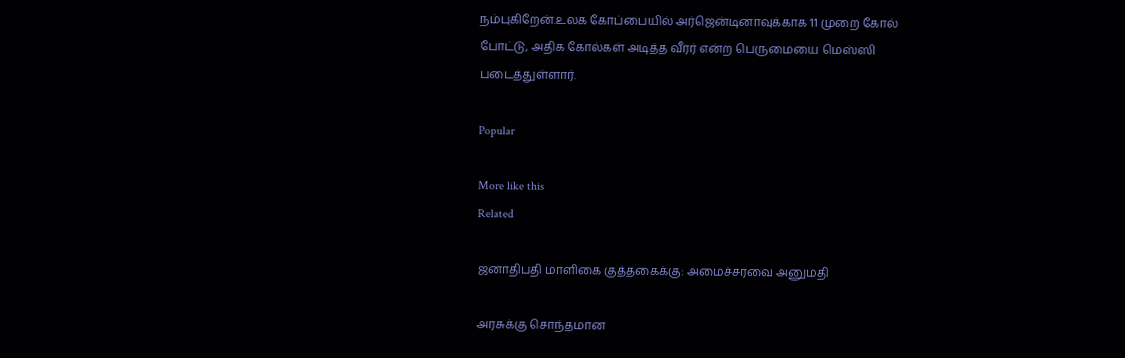நம்புகிறேன்.உலக கோப்பையில் அர்ஜென்டினாவுக்காக 11 முறை கோல் போட்டு, அதிக கோல்கள் அடித்த வீரர் என்ற பெருமையை மெஸ்ஸி படைத்துள்ளார்.

Popular

More like this
Related

ஜனாதிபதி மாளிகை குத்தகைக்கு: அமைச்சரவை அனுமதி

அரசுக்கு சொந்தமான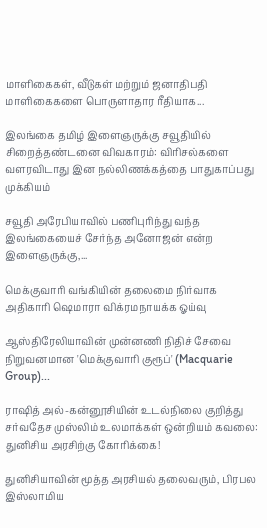மாளிகைகள், வீடுகள் மற்றும் ஜனாதிபதி மாளிகைகளை பொருளாதார ரீதியாக...

இலங்கை தமிழ் இளைஞருக்கு சவூதியில் சிறைத்தண்டனை விவகாரம்: விரிசல்களை வளரவிடாது இன நல்லிணக்கத்தை பாதுகாப்பது முக்கியம்

சவூதி அரேபியாவில் பணிபுரிந்து வந்த இலங்கையைச் சேர்ந்த அனோஜன் என்ற இளைஞருக்கு,...

மெக்குவாரி வங்கியின் தலைமை நிர்வாக அதிகாரி ஷெமாரா விக்ரமநாயக்க ஓய்வு

ஆஸ்திரேலியாவின் முன்னணி நிதிச் சேவை நிறுவனமான 'மெக்குவாரி குரூப்' (Macquarie Group)...

ராஷித் அல்-கன்னூசியின் உடல்நிலை குறித்து சர்வதேச முஸ்லிம் உலமாக்கள் ஒன்றியம் கவலை: துனிசிய அரசிற்கு கோரிக்கை!

துனிசியாவின் மூத்த அரசியல் தலைவரும், பிரபல இஸ்லாமிய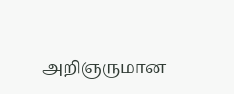அறிஞருமான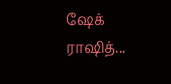ஷேக் ராஷித்...